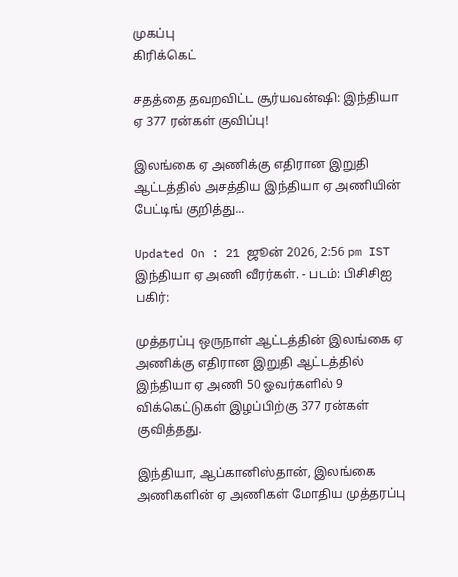முகப்பு
கிரிக்கெட்

சதத்தை தவறவிட்ட சூர்யவன்ஷி: இந்தியா ஏ 377 ரன்கள் குவிப்பு!

இலங்கை ஏ அணிக்கு எதிரான இறுதி ஆட்டத்தில் அசத்திய இந்தியா ஏ அணியின் பேட்டிங் குறித்து...

Updated On : 21 ஜூன் 2026, 2:56 pm IST
இந்தியா ஏ அணி வீரர்கள். - படம்: பிசிசிஐ
பகிர்:

முத்தரப்பு ஒருநாள் ஆட்டத்தின் இலங்கை ஏ அணிக்கு எதிரான இறுதி ஆட்டத்தில் இந்தியா ஏ அணி 50 ஓவர்களில் 9 விக்கெட்டுகள் இழப்பிற்கு 377 ரன்கள் குவித்தது.

இந்தியா, ஆப்கானிஸ்தான், இலங்கை அணிகளின் ஏ அணிகள் மோதிய முத்தரப்பு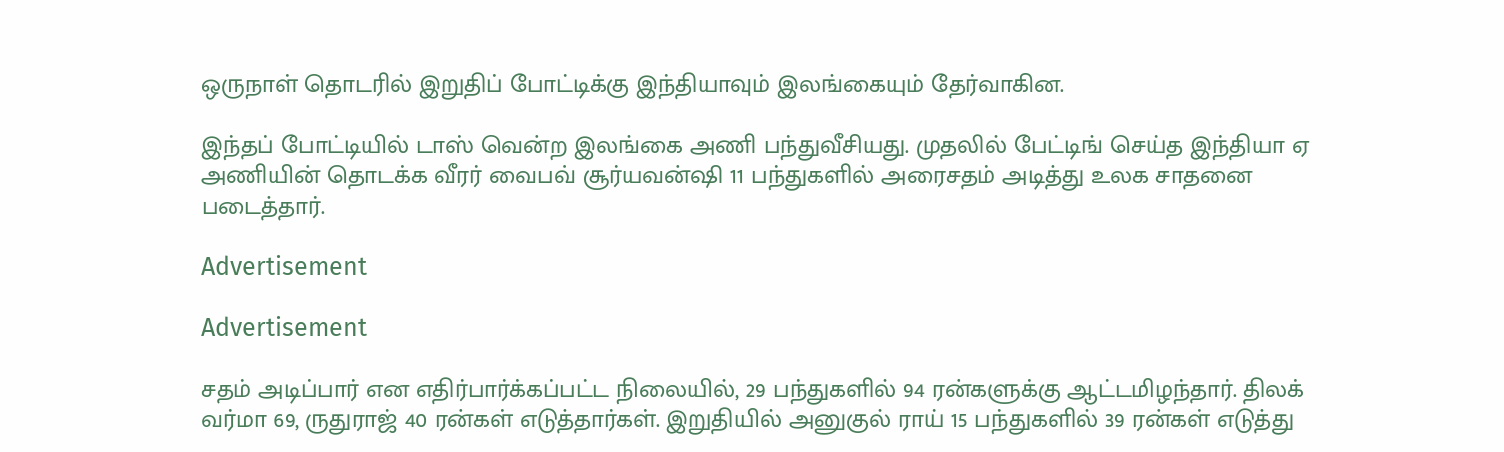ஒருநாள் தொடரில் இறுதிப் போட்டிக்கு இந்தியாவும் இலங்கையும் தேர்வாகின.

இந்தப் போட்டியில் டாஸ் வென்ற இலங்கை அணி பந்துவீசியது. முதலில் பேட்டிங் செய்த இந்தியா ஏ அணியின் தொடக்க வீரர் வைபவ் சூர்யவன்ஷி 11 பந்துகளில் அரைசதம் அடித்து உலக சாதனை படைத்தார்.

Advertisement

Advertisement

சதம் அடிப்பார் என எதிர்பார்க்கப்பட்ட நிலையில், 29 பந்துகளில் 94 ரன்களுக்கு ஆட்டமிழந்தார். திலக் வர்மா 69, ருதுராஜ் 40 ரன்கள் எடுத்தார்கள். இறுதியில் அனுகுல் ராய் 15 பந்துகளில் 39 ரன்கள் எடுத்து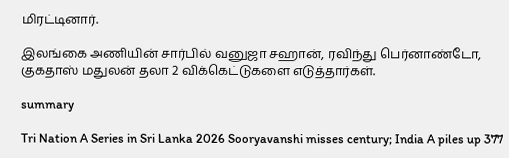மிரட்டினார்.

இலங்கை அணியின் சார்பில் வனுஜா சஹான், ரவிந்து பெர்னாண்டோ, குகதாஸ் மதுலன் தலா 2 விக்கெட்டுகளை எடுத்தார்கள்.

summary

Tri Nation A Series in Sri Lanka 2026 Sooryavanshi misses century; India A piles up 377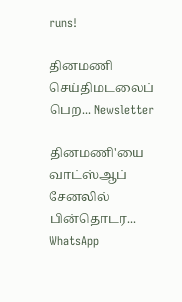runs!

தினமணி செய்திமடலைப் பெற... Newsletter

தினமணி'யை வாட்ஸ்ஆப் சேனலில் பின்தொடர... WhatsApp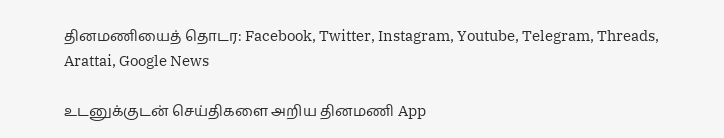தினமணியைத் தொடர: Facebook, Twitter, Instagram, Youtube, Telegram, Threads, Arattai, Google News

உடனுக்குடன் செய்திகளை அறிய தினமணி App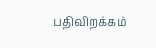பதிவிறக்கம்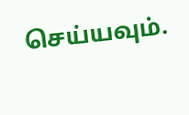செய்யவும்.